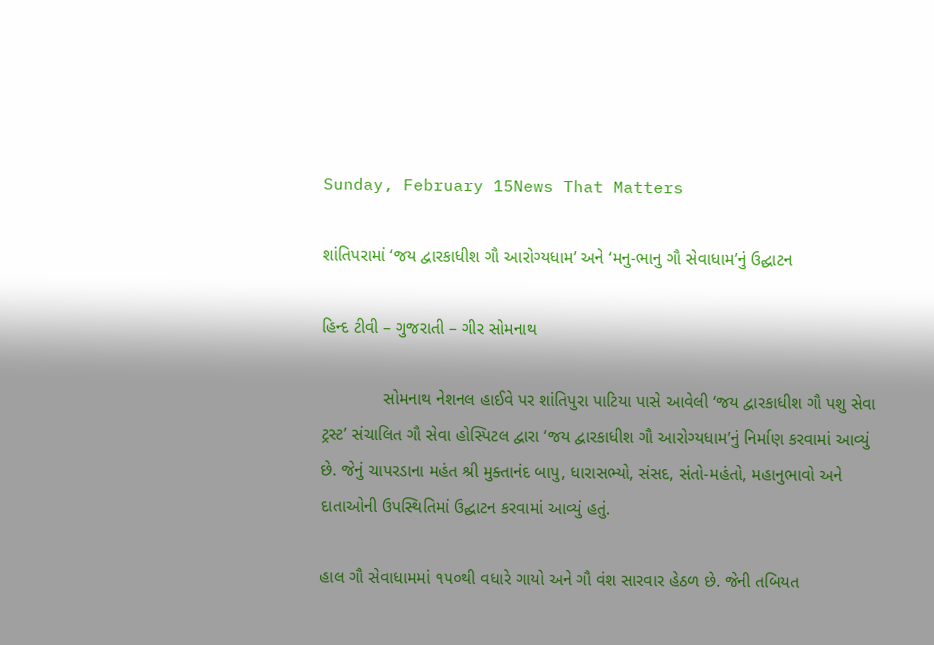Sunday, February 15News That Matters

શાંતિપરામાં ‘જય દ્વારકાધીશ ગૌ આરોગ્યધામ’ અને ‘મનુ-ભાનુ ગૌ સેવાધામ’નું ઉદ્ઘાટન

હિન્દ ટીવી – ગુજરાતી – ગીર સોમનાથ

             સોમનાથ નેશનલ હાઈવે પર શાંતિપુરા પાટિયા પાસે આવેલી ‘જય દ્વારકાધીશ ગૌ પશુ સેવા ટ્રસ્ટ’ સંચાલિત ગૌ સેવા હોસ્પિટલ દ્વારા ‘જય દ્વારકાધીશ ગૌ આરોગ્યધામ’નું નિર્માણ કરવામાં આવ્યું છે. જેનું ચાપરડાના મહંત શ્રી મુક્તાનંદ બાપુ, ધારાસભ્યો, સંસદ, સંતો-મહંતો, મહાનુભાવો અને દાતાઓની ઉપસ્થિતિમાં ઉદ્ઘાટન કરવામાં આવ્યું હતું.

હાલ ગૌ સેવાધામમાં ૧૫૦થી વધારે ગાયો અને ગૌ વંશ સારવાર હેઠળ છે. જેની તબિયત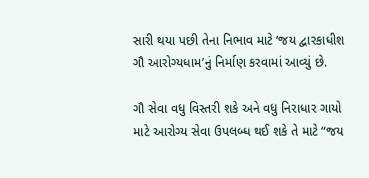સારી થયા પછી તેના નિભાવ માટે ‘જય દ્વારકાધીશ ગૌ આરોગ્યધામ’નું નિર્માણ કરવામાં આવ્યું છે.

ગૌ સેવા વધુ વિસ્તરી શકે અને વધુ નિરાધાર ગાયો માટે આરોગ્ય સેવા ઉપલબ્ધ થઈ શકે તે માટે “જય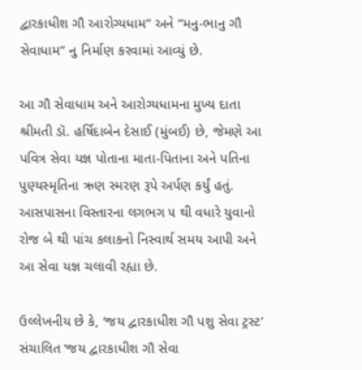દ્વારકાધીશ ગૌ આરોગ્યધામ” અને “મનુ-ભાનુ ગૌ સેવાધામ” નુ નિર્માણ કરવામાં આવ્યું છે.

આ ગૌ સેવાધામ અને આરોગ્યધામના મુખ્ય દાતા શ્રીમતી ડૉ. હર્ષિદાબેન દેસાઈ (મુંબઈ) છે, જેમણે આ પવિત્ર સેવા યજ્ઞ પોતાના માતા-પિતાના અને પતિના પુણ્યસ્મૃતિના ઋણ સ્મરણ રૂપે અર્પણ કર્યું હતું. આસપાસના વિસ્તારના લગભગ ૫ થી વધારે યુવાનો રોજ બે થી પાંચ કલાકનો નિસ્વાર્થ સમય આપી અને આ સેવા યજ્ઞ ચલાવી રહ્યા છે.

ઉલ્લેખનીય છે કે, ‘જય દ્વારકાધીશ ગૌ પશુ સેવા ટ્રસ્ટ’ સંચાલિત ‘જય દ્વારકાધીશ ગૌ સેવા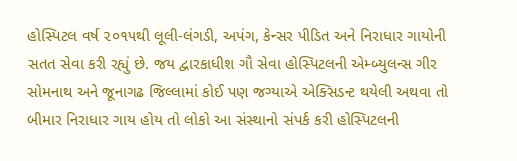હોસ્પિટલ વર્ષ ૨૦૧૫થી લૂલી-લંગડી, અપંગ, કેન્સર પીડિત અને નિરાધાર ગાયોની સતત સેવા કરી રહ્યું છે. જય દ્વારકાધીશ ગૌ સેવા હોસ્પિટલની એમ્બ્યુલન્સ ગીર સોમનાથ અને જૂનાગઢ જિલ્લામાં કોઈ પણ જગ્યાએ એક્સિડન્ટ થયેલી અથવા તો બીમાર નિરાધાર ગાય હોય તો લોકો આ સંસ્થાનો સંપર્ક કરી હોસ્પિટલની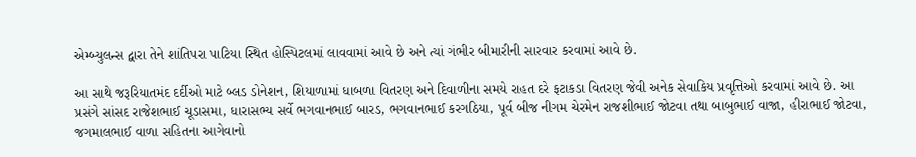એમ્બ્યુલન્સ દ્વારા તેને શાંતિપરા પાટિયા સ્થિત હોસ્પિટલમાં લાવવામાં આવે છે અને ત્યાં ગંભીર બીમારીની સારવાર કરવામાં આવે છે.

આ સાથે જરૂરિયાતમંદ દર્દીઓ માટે બ્લડ ડોનેશન, શિયાળામાં ધાબળા વિતરણ અને દિવાળીના સમયે રાહત દરે ફટાકડા વિતરણ જેવી અનેક સેવાકિય પ્રવૃત્તિઓ કરવામાં આવે છે. આ પ્રસંગે સાંસદ રાજેશભાઈ ચૂડાસમા, ધારાસભ્ય સર્વે ભગવાનભાઈ બારડ, ભગવાનભાઈ કરગઠિયા, પૂર્વ બીજ નીગમ ચેરમેન રાજશીભાઈ જોટવા તથા બાબુભાઈ વાજા, હીરાભાઈ જોટવા, જગમાલભાઈ વાળા સહિતના આગેવાનો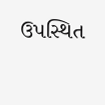ઉપસ્થિત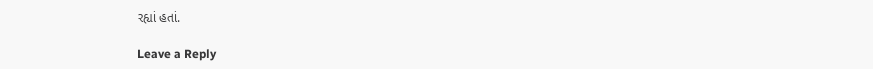રહ્યાં હતાં.

Leave a Reply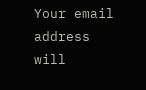Your email address will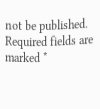not be published. Required fields are marked *